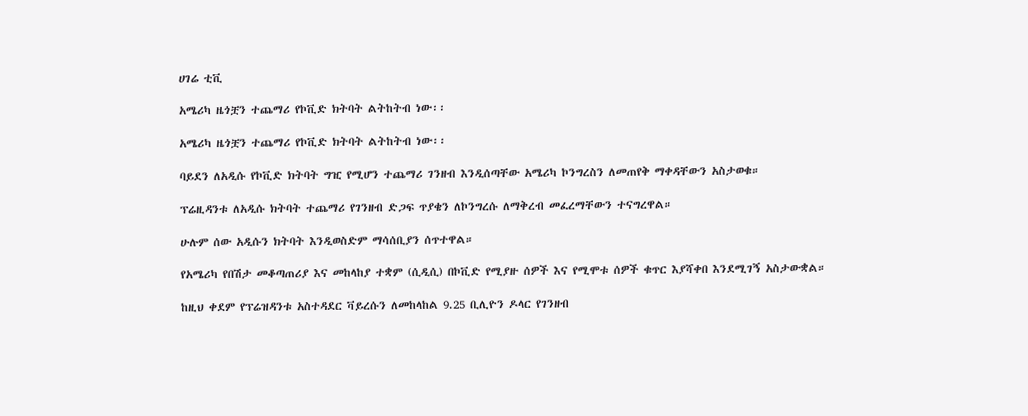ሀገሬ ቲቪ

አሜሪካ ዜጎቿን ተጨማሪ የኮቪድ ክትባት ልትከትብ ነው፡፡

አሜሪካ ዜጎቿን ተጨማሪ የኮቪድ ክትባት ልትከትብ ነው፡፡

ባይደን ለአዲሱ የኮቪድ ክትባት ግዢ የሚሆን ተጨማሪ ገንዘብ እንዲሰጣቸው አሜሪካ ኮንግረስን ለመጠየቅ ማቀዳቸውን አስታወቁ።

ፕሬዚዳንቱ ለአዲሱ ክትባት ተጨማሪ የገንዘብ ድጋፍ ጥያቄን ለኮንግረሱ ለማቅረብ መፈረማቸውን ተናግረዋል።

ሁሉም ሰው አዲሱን ክትባት እንዲወስድም ማሳሰቢያን ሰጥተዋል።

የአሜሪካ የበሽታ መቆጣጠሪያ እና መከላከያ ተቋም (ሲዲሲ) በኮቪድ የሚያዙ ሰዎች እና የሚሞቱ ሰዎች ቁጥር እያሻቀበ እንደሚገኝ አስታውቋል።

ከዚህ ቀደም የፕሬዝዳንቱ አስተዳደር ቫይረሱን ለመከላከል 9.25 ቢሊዮን ዶላር የገንዘብ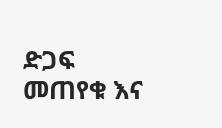ድጋፍ መጠየቁ እና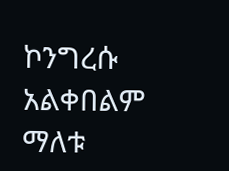ኮንግረሱ አልቀበልም ማለቱ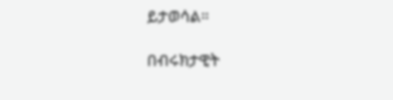ይታወሳል።

በብሩክታዊት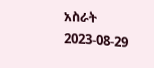አስራት
2023-08-29